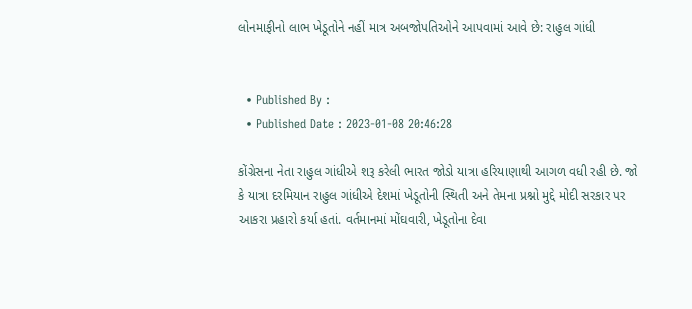લોનમાફીનો લાભ ખેડૂતોને નહીં માત્ર અબજોપતિઓને આપવામાં આવે છે: રાહુલ ગાંધી


  • Published By :
  • Published Date : 2023-01-08 20:46:28

કોંગ્રેસના નેતા રાહુલ ગાંધીએ શરૂ કરેલી ભારત જોડો યાત્રા હરિયાણાથી આગળ વધી રહી છે. જો કે યાત્રા દરમિયાન રાહુલ ગાંધીએ દેશમાં ખેડૂતોની સ્થિતી અને તેમના પ્રશ્નો મુદ્દે મોદી સરકાર પર આકરા પ્રહારો કર્યા હતાં. વર્તમાનમાં મોંઘવારી, ખેડૂતોના દેવા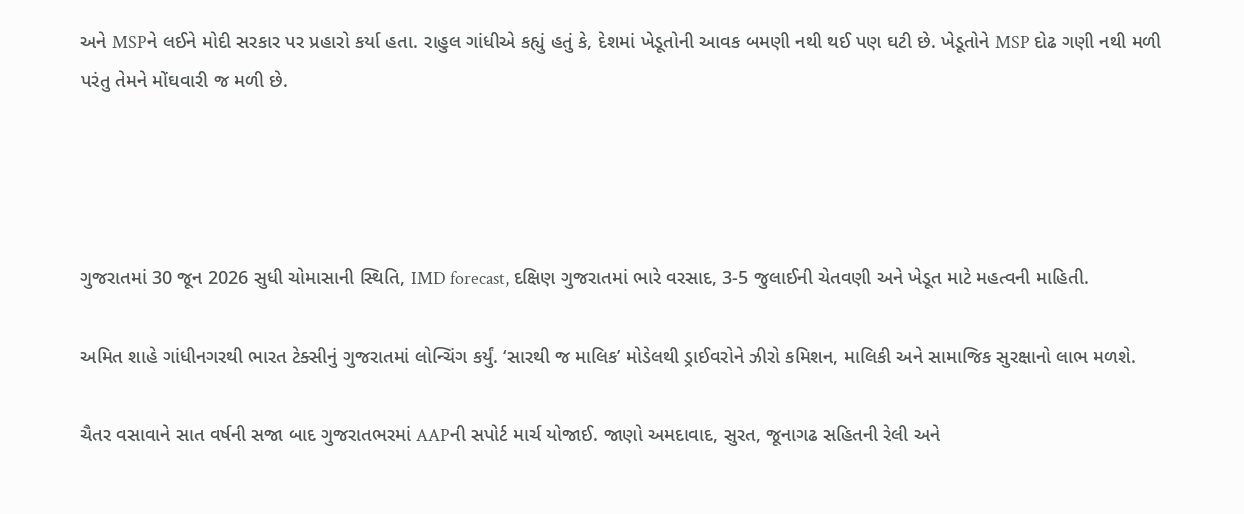અને MSPને લઈને મોદી સરકાર પર પ્રહારો કર્યા હતા. રાહુલ ગાંધીએ કહ્યું હતું કે, દેશમાં ખેડૂતોની આવક બમણી નથી થઈ પણ ઘટી છે. ખેડૂતોને MSP દોઢ ગણી નથી મળી પરંતુ તેમને મોંઘવારી જ મળી છે.




ગુજરાતમાં 30 જૂન 2026 સુધી ચોમાસાની સ્થિતિ, IMD forecast, દક્ષિણ ગુજરાતમાં ભારે વરસાદ, 3-5 જુલાઈની ચેતવણી અને ખેડૂત માટે મહત્વની માહિતી.

અમિત શાહે ગાંધીનગરથી ભારત ટેક્સીનું ગુજરાતમાં લોન્ચિંગ કર્યું. ‘સારથી જ માલિક’ મોડેલથી ડ્રાઈવરોને ઝીરો કમિશન, માલિકી અને સામાજિક સુરક્ષાનો લાભ મળશે.

ચૈતર વસાવાને સાત વર્ષની સજા બાદ ગુજરાતભરમાં AAPની સપોર્ટ માર્ચ યોજાઈ. જાણો અમદાવાદ, સુરત, જૂનાગઢ સહિતની રેલી અને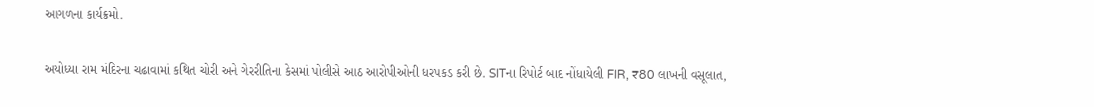આગળના કાર્યક્રમો.

અયોધ્યા રામ મંદિરના ચઢાવામાં કથિત ચોરી અને ગેરરીતિના કેસમાં પોલીસે આઠ આરોપીઓની ધરપકડ કરી છે. SITના રિપોર્ટ બાદ નોંધાયેલી FIR, ₹80 લાખની વસૂલાત,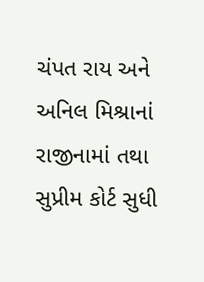ચંપત રાય અને અનિલ મિશ્રાનાં રાજીનામાં તથા સુપ્રીમ કોર્ટ સુધી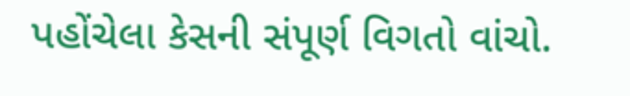પહોંચેલા કેસની સંપૂર્ણ વિગતો વાંચો.